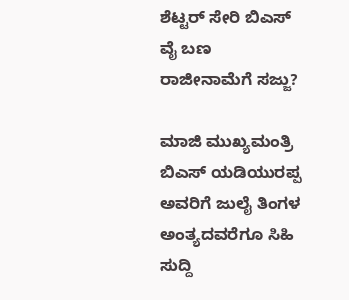ಶೆಟ್ಟರ್ ಸೇರಿ ಬಿಎಸ್ ವೈ ಬಣ ರಾಜೀನಾಮೆಗೆ ಸಜ್ಜು?

ಮಾಜಿ ಮುಖ್ಯಮಂತ್ರಿ ಬಿಎಸ್ ಯಡಿಯುರಪ್ಪ ಅವರಿಗೆ ಜುಲೈ ತಿಂಗಳ ಅಂತ್ಯದವರೆಗೂ ಸಿಹಿ ಸುದ್ದಿ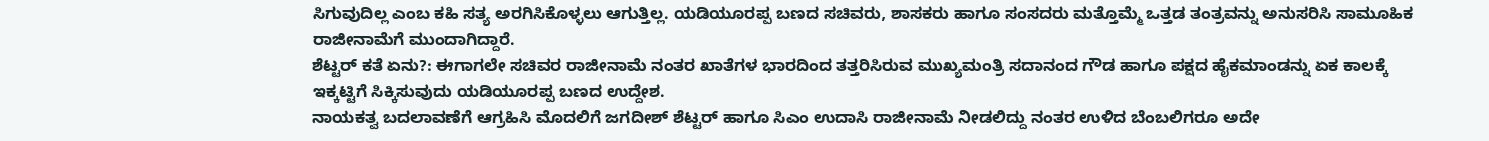ಸಿಗುವುದಿಲ್ಲ ಎಂಬ ಕಹಿ ಸತ್ಯ ಅರಗಿಸಿಕೊಳ್ಳಲು ಆಗುತ್ತಿಲ್ಲ. ಯಡಿಯೂರಪ್ಪ ಬಣದ ಸಚಿವರು, ಶಾಸಕರು ಹಾಗೂ ಸಂಸದರು ಮತ್ತೊಮ್ಮೆ ಒತ್ತಡ ತಂತ್ರವನ್ನು ಅನುಸರಿಸಿ ಸಾಮೂಹಿಕ ರಾಜೀನಾಮೆಗೆ ಮುಂದಾಗಿದ್ದಾರೆ.
ಶೆಟ್ಟರ್ ಕತೆ ಏನು?: ಈಗಾಗಲೇ ಸಚಿವರ ರಾಜೀನಾಮೆ ನಂತರ ಖಾತೆಗಳ ಭಾರದಿಂದ ತತ್ತರಿಸಿರುವ ಮುಖ್ಯಮಂತ್ರಿ ಸದಾನಂದ ಗೌಡ ಹಾಗೂ ಪಕ್ಷದ ಹೈಕಮಾಂಡನ್ನು ಏಕ ಕಾಲಕ್ಕೆ ಇಕ್ಕಟ್ಟಿಗೆ ಸಿಕ್ಕಿಸುವುದು ಯಡಿಯೂರಪ್ಪ ಬಣದ ಉದ್ದೇಶ.
ನಾಯಕತ್ವ ಬದಲಾವಣೆಗೆ ಆಗ್ರಹಿಸಿ ಮೊದಲಿಗೆ ಜಗದೀಶ್ ಶೆಟ್ಟರ್ ಹಾಗೂ ಸಿಎಂ ಉದಾಸಿ ರಾಜೀನಾಮೆ ನೀಡಲಿದ್ದು ನಂತರ ಉಳಿದ ಬೆಂಬಲಿಗರೂ ಅದೇ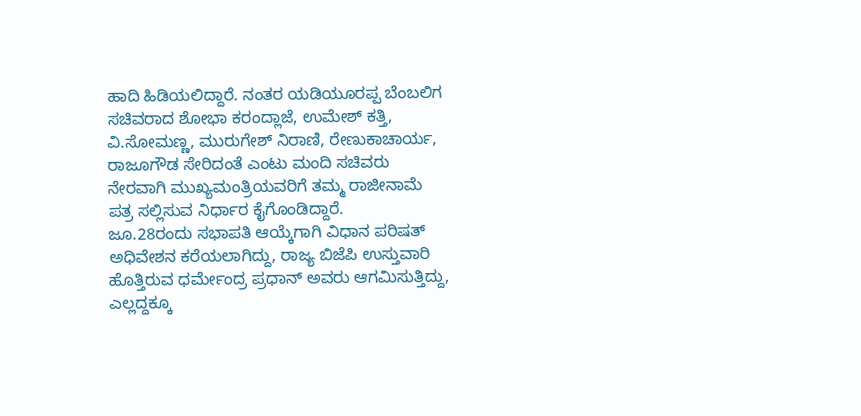ಹಾದಿ ಹಿಡಿಯಲಿದ್ದಾರೆ. ನಂತರ ಯಡಿಯೂರಪ್ಪ ಬೆಂಬಲಿಗ ಸಚಿವರಾದ ಶೋಭಾ ಕರಂದ್ಲಾಜೆ, ಉಮೇಶ್ ಕತ್ತಿ, ವಿ.ಸೋಮಣ್ಣ, ಮುರುಗೇಶ್ ನಿರಾಣಿ, ರೇಣುಕಾಚಾರ್ಯ, ರಾಜೂಗೌಡ ಸೇರಿದಂತೆ ಎಂಟು ಮಂದಿ ಸಚಿವರು ನೇರವಾಗಿ ಮುಖ್ಯಮಂತ್ರಿಯವರಿಗೆ ತಮ್ಮ ರಾಜೀನಾಮೆ ಪತ್ರ ಸಲ್ಲಿಸುವ ನಿರ್ಧಾರ ಕೈಗೊಂಡಿದ್ದಾರೆ.
ಜೂ.28ರಂದು ಸಭಾಪತಿ ಆಯ್ಕೆಗಾಗಿ ವಿಧಾನ ಪರಿಷತ್ ಅಧಿವೇಶನ ಕರೆಯಲಾಗಿದ್ದು, ರಾಜ್ಯ ಬಿಜೆಪಿ ಉಸ್ತುವಾರಿ ಹೊತ್ತಿರುವ ಧರ್ಮೇಂದ್ರ ಪ್ರಧಾನ್ ಅವರು ಆಗಮಿಸುತ್ತಿದ್ದು, ಎಲ್ಲದ್ದಕ್ಕೂ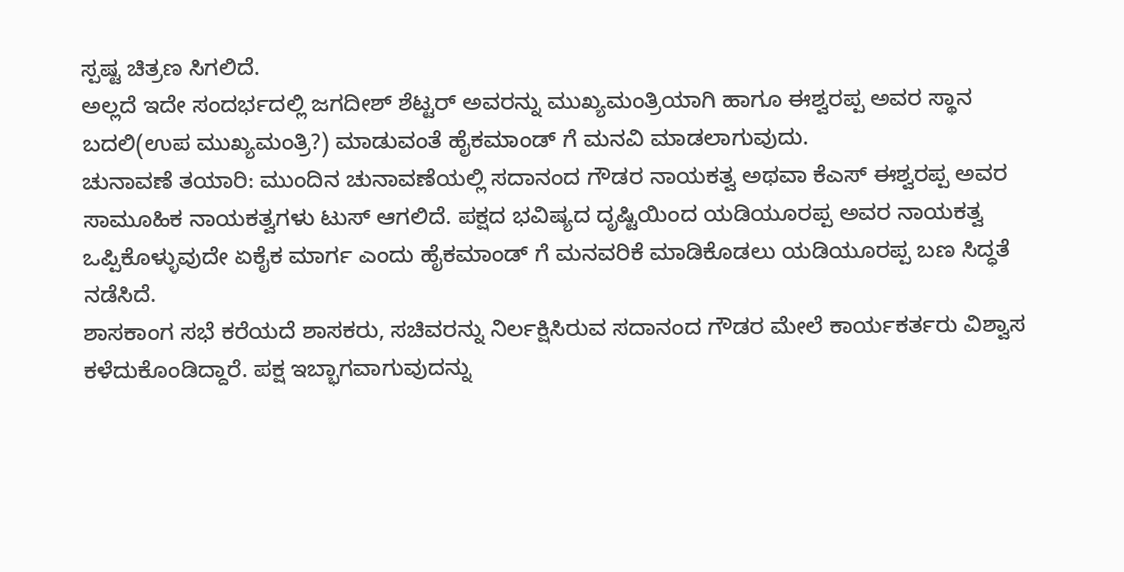ಸ್ಪಷ್ಟ ಚಿತ್ರಣ ಸಿಗಲಿದೆ.
ಅಲ್ಲದೆ ಇದೇ ಸಂದರ್ಭದಲ್ಲಿ ಜಗದೀಶ್ ಶೆಟ್ಟರ್ ಅವರನ್ನು ಮುಖ್ಯಮಂತ್ರಿಯಾಗಿ ಹಾಗೂ ಈಶ್ವರಪ್ಪ ಅವರ ಸ್ಥಾನ ಬದಲಿ(ಉಪ ಮುಖ್ಯಮಂತ್ರಿ?) ಮಾಡುವಂತೆ ಹೈಕಮಾಂಡ್ ಗೆ ಮನವಿ ಮಾಡಲಾಗುವುದು.
ಚುನಾವಣೆ ತಯಾರಿ: ಮುಂದಿನ ಚುನಾವಣೆಯಲ್ಲಿ ಸದಾನಂದ ಗೌಡರ ನಾಯಕತ್ವ ಅಥವಾ ಕೆಎಸ್ ಈಶ್ವರಪ್ಪ ಅವರ ಸಾಮೂಹಿಕ ನಾಯಕತ್ವಗಳು ಟುಸ್ ಆಗಲಿದೆ. ಪಕ್ಷದ ಭವಿಷ್ಯದ ದೃಷ್ಟಿಯಿಂದ ಯಡಿಯೂರಪ್ಪ ಅವರ ನಾಯಕತ್ವ ಒಪ್ಪಿಕೊಳ್ಳುವುದೇ ಏಕೈಕ ಮಾರ್ಗ ಎಂದು ಹೈಕಮಾಂಡ್ ಗೆ ಮನವರಿಕೆ ಮಾಡಿಕೊಡಲು ಯಡಿಯೂರಪ್ಪ ಬಣ ಸಿದ್ಧತೆ ನಡೆಸಿದೆ.
ಶಾಸಕಾಂಗ ಸಭೆ ಕರೆಯದೆ ಶಾಸಕರು, ಸಚಿವರನ್ನು ನಿರ್ಲಕ್ಷಿಸಿರುವ ಸದಾನಂದ ಗೌಡರ ಮೇಲೆ ಕಾರ್ಯಕರ್ತರು ವಿಶ್ವಾಸ ಕಳೆದುಕೊಂಡಿದ್ದಾರೆ. ಪಕ್ಷ ಇಬ್ಭಾಗವಾಗುವುದನ್ನು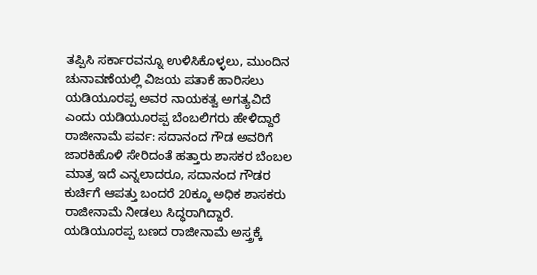ತಪ್ಪಿಸಿ ಸರ್ಕಾರವನ್ನೂ ಉಳಿಸಿಕೊಳ್ಳಲು, ಮುಂದಿನ ಚುನಾವಣೆಯಲ್ಲಿ ವಿಜಯ ಪತಾಕೆ ಹಾರಿಸಲು ಯಡಿಯೂರಪ್ಪ ಅವರ ನಾಯಕತ್ವ ಅಗತ್ಯವಿದೆ ಎಂದು ಯಡಿಯೂರಪ್ಪ ಬೆಂಬಲಿಗರು ಹೇಳಿದ್ದಾರೆ
ರಾಜೀನಾಮೆ ಪರ್ವ: ಸದಾನಂದ ಗೌಡ ಅವರಿಗೆ ಜಾರಕಿಹೊಳಿ ಸೇರಿದಂತೆ ಹತ್ತಾರು ಶಾಸಕರ ಬೆಂಬಲ ಮಾತ್ರ ಇದೆ ಎನ್ನಲಾದರೂ, ಸದಾನಂದ ಗೌಡರ ಕುರ್ಚಿಗೆ ಆಪತ್ತು ಬಂದರೆ 20ಕ್ಕೂ ಅಧಿಕ ಶಾಸಕರು ರಾಜೀನಾಮೆ ನೀಡಲು ಸಿದ್ಧರಾಗಿದ್ದಾರೆ. ಯಡಿಯೂರಪ್ಪ ಬಣದ ರಾಜೀನಾಮೆ ಅಸ್ತ್ರಕ್ಕೆ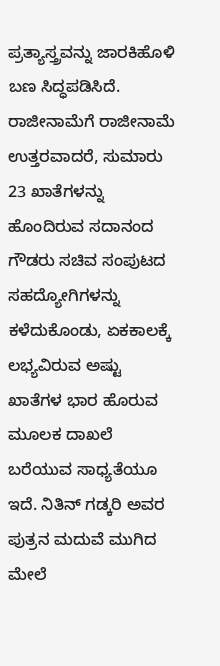ಪ್ರತ್ಯಾಸ್ತ್ರವನ್ನು ಜಾರಕಿಹೊಳಿ ಬಣ ಸಿದ್ಧಪಡಿಸಿದೆ.
ರಾಜೀನಾಮೆಗೆ ರಾಜೀನಾಮೆ ಉತ್ತರವಾದರೆ, ಸುಮಾರು 23 ಖಾತೆಗಳನ್ನು ಹೊಂದಿರುವ ಸದಾನಂದ ಗೌಡರು ಸಚಿವ ಸಂಪುಟದ ಸಹದ್ಯೋಗಿಗಳನ್ನು ಕಳೆದುಕೊಂಡು, ಏಕಕಾಲಕ್ಕೆ ಲಭ್ಯವಿರುವ ಅಷ್ಟು ಖಾತೆಗಳ ಭಾರ ಹೊರುವ ಮೂಲಕ ದಾಖಲೆ ಬರೆಯುವ ಸಾಧ್ಯತೆಯೂ ಇದೆ. ನಿತಿನ್ ಗಡ್ಕರಿ ಅವರ ಪುತ್ರನ ಮದುವೆ ಮುಗಿದ ಮೇಲೆ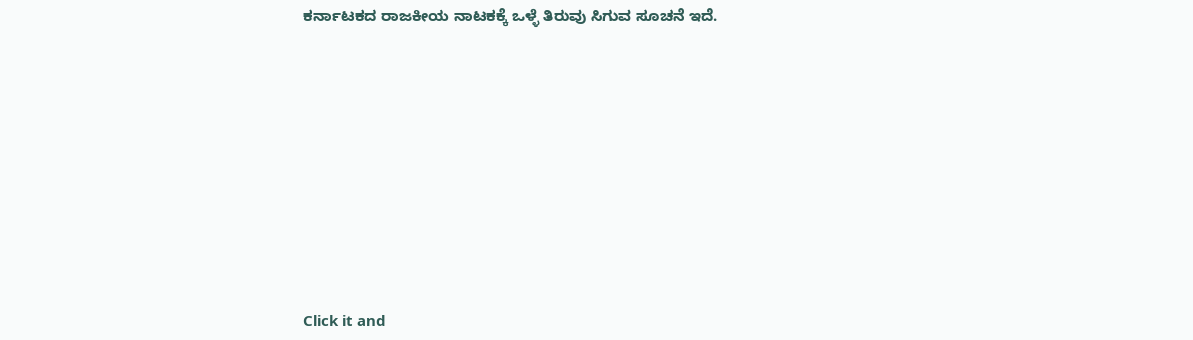ಕರ್ನಾಟಕದ ರಾಜಕೀಯ ನಾಟಕಕ್ಕೆ ಒಳ್ಳೆ ತಿರುವು ಸಿಗುವ ಸೂಚನೆ ಇದೆ.












Click it and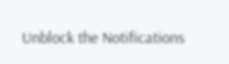Unblock the Notifications